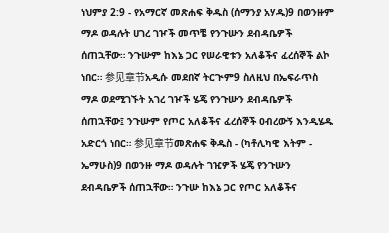ነህምያ 2:9 - የአማርኛ መጽሐፍ ቅዱስ (ሰማንያ አሃዱ)9 በወንዙም ማዶ ወዳሉት ሀገረ ገዦች መጥቼ የንጉሡን ደብዳቤዎች ሰጠኋቸው። ንጉሡም ከእኔ ጋር የሠራዊቱን አለቆችና ፈረሰኞች ልኮ ነበር። 参见章节አዲሱ መደበኛ ትርጒም9 ስለዚህ በኤፍራጥስ ማዶ ወደሚገኙት አገረ ገዦች ሄጄ የንጉሡን ደብዳቤዎች ሰጠኋቸው፤ ንጉሡም የጦር አለቆችና ፈረሰኞች ዐብረውኝ እንዲሄዱ አድርጎ ነበር። 参见章节መጽሐፍ ቅዱስ - (ካቶሊካዊ እትም - ኤማሁስ)9 በወንዙ ማዶ ወዳሉት ገዢዎች ሄጄ የንጉሡን ደብዳቤዎች ሰጠኋቸው። ንጉሡ ከእኔ ጋር የጦር አለቆችና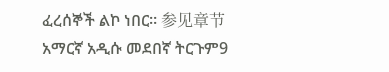ፈረሰኞች ልኮ ነበር። 参见章节አማርኛ አዲሱ መደበኛ ትርጉም9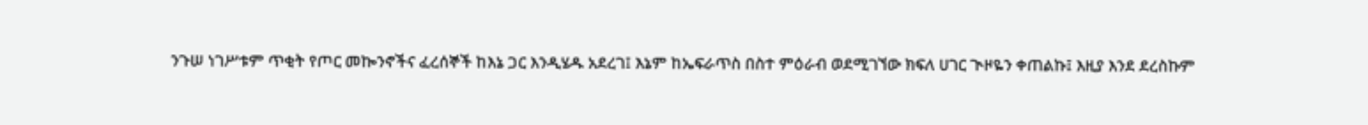ንጉሠ ነገሥቱም ጥቂት የጦር መኰንኖችና ፈረሰኞች ከእኔ ጋር እንዲሄዱ አደረገ፤ እኔም ከኤፍራጥስ በስተ ምዕራብ ወደሚገኘው ክፍለ ሀገር ጒዞዬን ቀጠልኩ፤ እዚያ እንደ ደረስኩም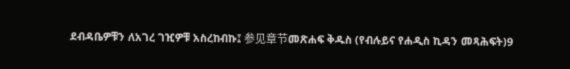ደብዳቤዎቹን ለአገረ ገዢዎቹ አስረከብኩ፤ 参见章节መጽሐፍ ቅዱስ (የብሉይና የሐዲስ ኪዳን መጻሕፍት)9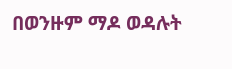በወንዙም ማዶ ወዳሉት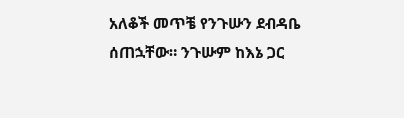አለቆች መጥቼ የንጉሡን ደብዳቤ ሰጠኋቸው። ንጉሡም ከእኔ ጋር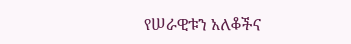የሠራዊቱን አለቆችና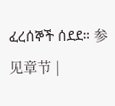ፈረሰኞች ሰደደ። 参见章节 |